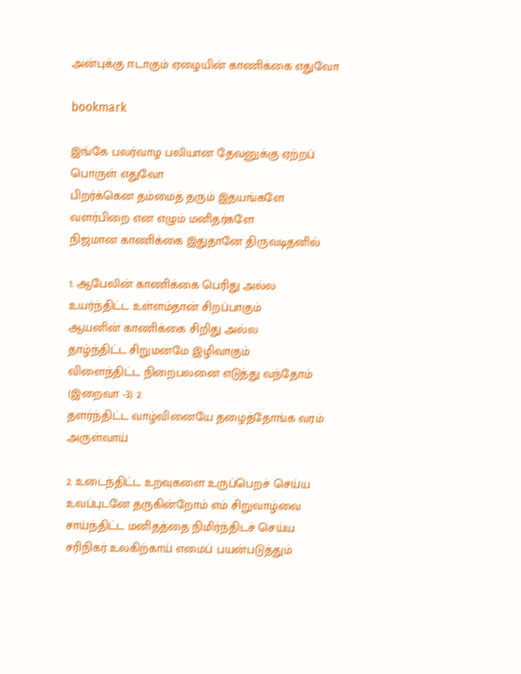அன்புக்கு ஈடாகும் ஏழையின் காணிக்கை எதுவோ

bookmark

இங்கே பலர்வாழ பலியான தேவனுக்கு ஏற்றப் பொருள் எதுவோ
பிறர்க்கென தம்மைத் தரும் இதயங்களே
வளர்பிறை என எழும் மனிதர்களே
நிஜமான காணிக்கை இதுதானே திருவடிதனில்

1. ஆபேலின் காணிக்கை பெரிது அல்ல
உயர்ந்திட்ட உள்ளம்தான் சிறப்பாகும்
ஆயனின் காணிக்கை சிறிது அல்ல
தாழ்ந்திட்ட சிறுமனமே இழிவாகும்
விளைந்திட்ட நிறைபலனை எடுத்து வந்தோம் (இறைவா -3) 2
தளர்ந்திட்ட வாழ்வினையே தழைத்தோங்க வரம் அருள்வாய்

2. உடைந்திட்ட உறவுகளை உருப்பெறச் செய்ய
உவப்புடனே தருகின்றோம் எம் சிறுவாழ்வை
சாய்ந்திட்ட மனிதத்தை நிமிர்ந்திடச் செய்ய
சரிநிகர் உலகிற்காய் எமைப் பயன்படுத்தும்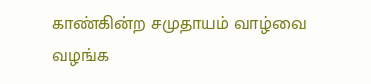காண்கின்ற சமுதாயம் வாழ்வை வழங்க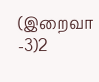(இறைவா -3)2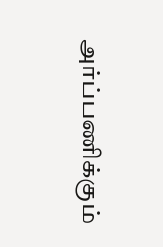அர்ப்பணிக்கும்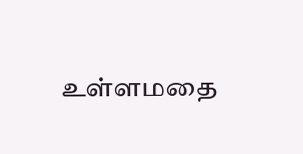உள்ளமதை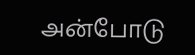அன்போடு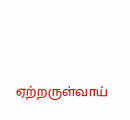ஏற்றருள்வாய்